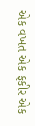એક વખત એક ફકીર એક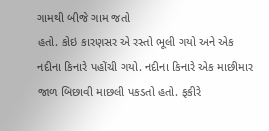ગામથી બીજે ગામ જતો
હતો. કોઇ કારણસર એ રસ્તો ભૂલી ગયો અને એક
નદીના કિનારે પહોંચી ગયો. નદીના કિનારે એક માછીમાર
જાળ બિછાવી માછલી પકડતો હતો. ફકીરે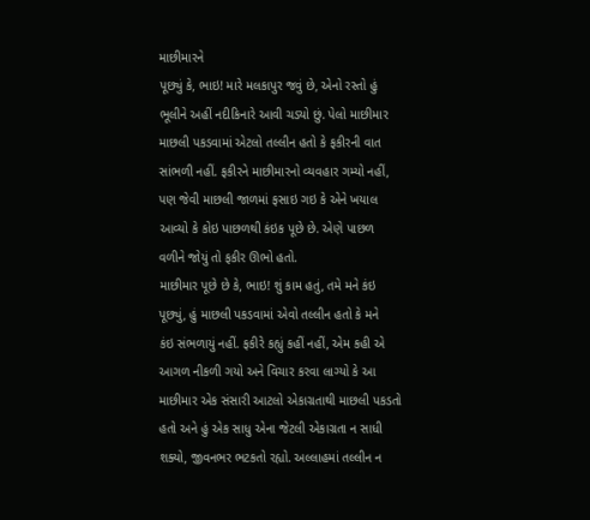માછીમારને
પૂછ્યું કે, ભાઇ! મારે મલકાપુર જવું છે, એનો રસ્તો હું
ભૂલીને અહીં નદીકિનારે આવી ચડ્યો છું. પેલો માછીમાર
માછલી પકડવામાં એટલો તલ્લીન હતો કે ફકીરની વાત
સાંભળી નહીં. ફકીરને માછીમારનો વ્યવહાર ગમ્યો નહીં,
પણ જેવી માછલી જાળમાં ફસાઇ ગઇ કે એને ખયાલ
આવ્યો કે કોઇ પાછળથી કંઇક પૂછે છે. એણે પાછળ
વળીને જોયું તો ફકીર ઊભો હતો.
માછીમાર પૂછે છે કે, ભાઇ! શું કામ હતું, તમે મને કંઇ
પૂછ્યું, હું માછલી પકડવામાં એવો તલ્લીન હતો કે મને
કંઇ સંભળાયું નહીં. ફકીરે કહ્યું કહીં નહીં, એમ કહી એ
આગળ નીકળી ગયો અને વિચાર કરવા લાગ્યો કે આ
માછીમાર એક સંસારી આટલો એકાગ્રતાથી માછલી પકડતો
હતો અને હું એક સાધુ એના જેટલી એકાગ્રતા ન સાધી
શક્યો, જીવનભર ભટકતો રહ્યો. અલ્લાહમાં તલ્લીન ન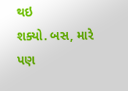થઇ
શક્યો. બસ, મારે પણ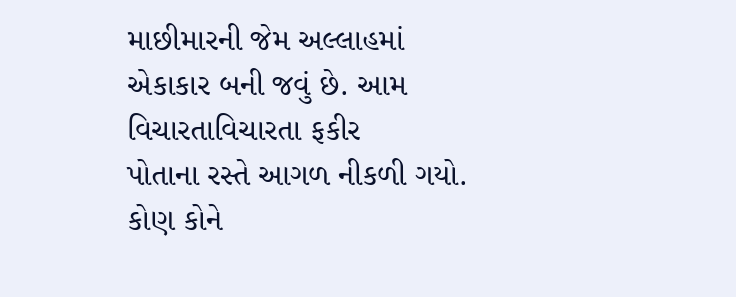માછીમારની જેમ અલ્લાહમાં
એકાકાર બની જવું છે. આમ વિચારતાવિચારતા ફકીર
પોતાના રસ્તે આગળ નીકળી ગયો. કોણ કોને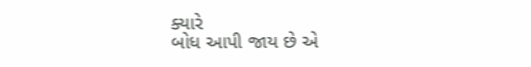ક્યારે
બોધ આપી જાય છે એ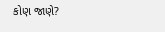કોણ જાણે?